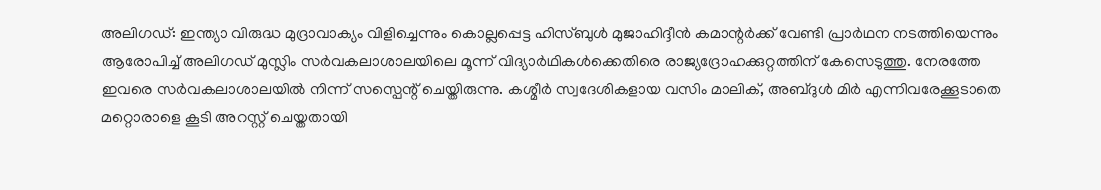അലിഗഡ്: ഇന്ത്യാ വിരുദ്ധ മുദ്രാവാക്യം വിളിച്ചെന്നും കൊല്ലപ്പെട്ട ഹിസ്ബുൾ മുജാഹിദ്ദീൻ കമാന്റർക്ക് വേണ്ടി പ്രാർഥന നടത്തിയെന്നും ആരോപിച്ച് അലിഗഡ് മുസ്ലിം സർവകലാശാലയിലെ മൂന്ന് വിദ്യാർഥികൾക്കെതിരെ രാജ്യദ്രോഹക്കുറ്റത്തിന് കേസെടുത്തു. നേരത്തേ ഇവരെ സർവകലാശാലയിൽ നിന്ന് സസ്പെന്റ് ചെയ്തിരുന്നു. കശ്മീർ സ്വദേശികളായ വസിം മാലിക്, അബ്ദുൾ മിർ എന്നിവരേക്കൂടാതെ മറ്റൊരാളെ കൂടി അറസ്റ്റ് ചെയ്തതായി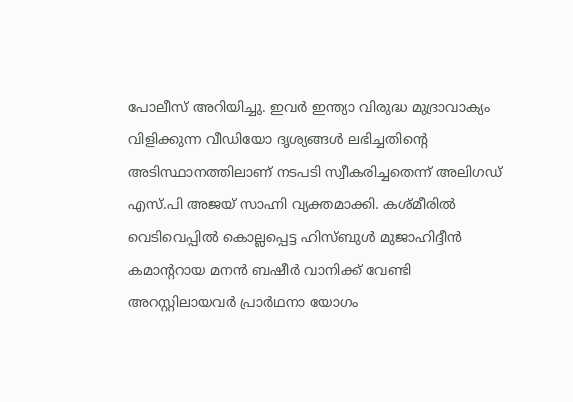പോലീസ് അറിയിച്ചു. ഇവർ ഇന്ത്യാ വിരുദ്ധ മുദ്രാവാക്യം വിളിക്കുന്ന വീഡിയോ ദൃശ്യങ്ങൾ ലഭിച്ചതിന്റെ അടിസ്ഥാനത്തിലാണ് നടപടി സ്വീകരിച്ചതെന്ന് അലിഗഡ് എസ്.പി അജയ് സാഹ്നി വ്യക്തമാക്കി. കശ്മീരിൽ വെടിവെപ്പിൽ കൊല്ലപ്പെട്ട ഹിസ്ബുൾ മുജാഹിദ്ദീൻ കമാന്ററായ മനൻ ബഷീർ വാനിക്ക് വേണ്ടി അറസ്റ്റിലായവർ പ്രാർഥനാ യോഗം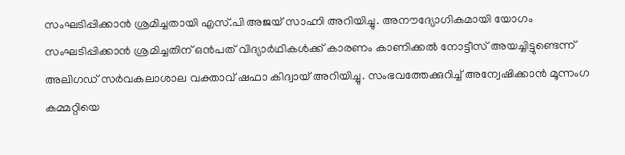സംഘടിപ്പിക്കാൻ ശ്രമിച്ചതായി എസ്.പി അജയ് സാഹ്നി അറിയിച്ചു. അനൗദ്യോഗികമായി യോഗം സംഘടിപ്പിക്കാൻ ശ്രമിച്ചതിന് ഒൻപത് വിദ്യാർഥികൾക്ക് കാരണം കാണിക്കൽ നോട്ടീസ് അയച്ചിട്ടുണ്ടെന്ന് അലിഗഡ് സർവകലാശാല വക്താവ് ഷഫാ കിദ്വായ് അറിയിച്ചു. സംഭവത്തേക്കുറിച്ച് അന്വേഷിക്കാൻ മൂന്നംഗ കമ്മറ്റിയെ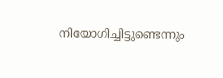നിയോഗിച്ചിട്ടുണ്ടെന്നും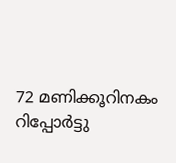72 മണിക്കൂറിനകം റിപ്പോർട്ടു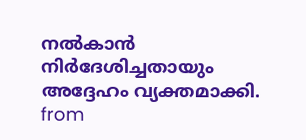നൽകാൻ നിർദേശിച്ചതായും അദ്ദേഹം വ്യക്തമാക്കി.
from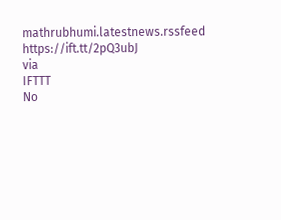mathrubhumi.latestnews.rssfeed https://ift.tt/2pQ3ubJ
via
IFTTT
No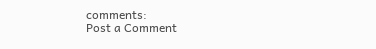comments:
Post a Comment